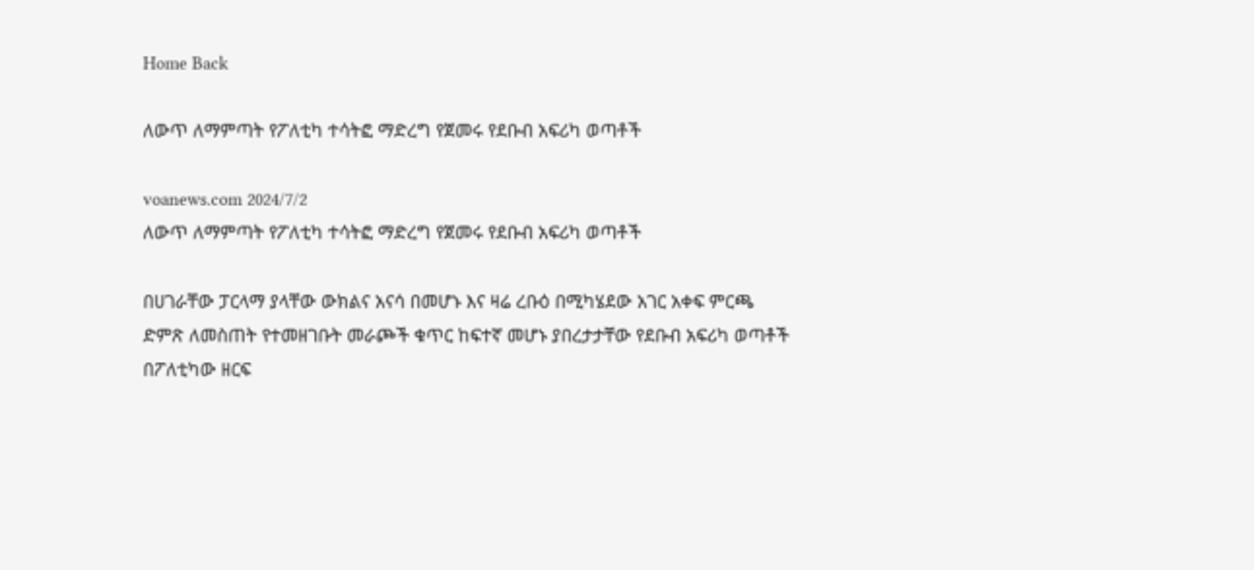Home Back

ለውጥ ለማምጣት የፖለቲካ ተሳትፎ ማድረግ የጀመሩ የደቡብ አፍሪካ ወጣቶች

voanews.com 2024/7/2
ለውጥ ለማምጣት የፖለቲካ ተሳትፎ ማድረግ የጀመሩ የደቡብ አፍሪካ ወጣቶች

በሀገራቸው ፓርላማ ያላቸው ውክልና አናሳ በመሆኑ እና ዛሬ ረቡዕ በሚካሄደው አገር አቀፍ ምርጫ ድምጽ ለመስጠት የተመዘገቡት መራጮች ቁጥር ከፍተኛ መሆኑ ያበረታታቸው የደቡብ አፍሪካ ወጣቶች በፖለቲካው ዘርፍ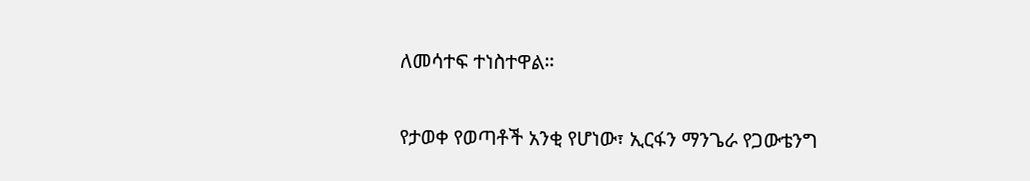ለመሳተፍ ተነስተዋል።

የታወቀ የወጣቶች አንቂ የሆነው፣ ኢርፋን ማንጌራ የጋውቴንግ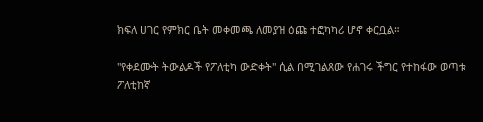ክፍለ ሀገር የምክር ቤት መቀመጫ ለመያዝ ዕጩ ተፎካካሪ ሆኖ ቀርቧል።

"የቀደሙት ትውልዶች የፖለቲካ ውድቀት" ሲል በሚገልጸው የሐገሩ ችግር የተከፋው ወጣቱ ፖለቲከኛ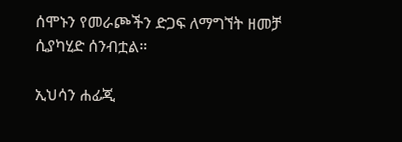ሰሞኑን የመራጮችን ድጋፍ ለማግኘት ዘመቻ ሲያካሂድ ሰንብቷል።

ኢህሳን ሐፊጂ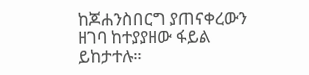ከጆሐንስበርግ ያጠናቀረውን ዘገባ ከተያያዘው ፋይል ይከታተሉ።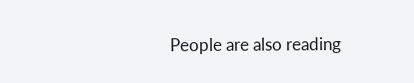People are also reading